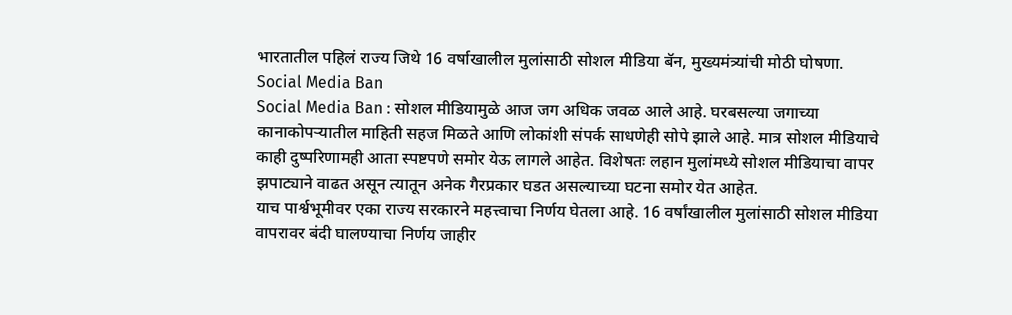भारतातील पहिलं राज्य जिथे 16 वर्षाखालील मुलांसाठी सोशल मीडिया बॅन, मुख्यमंत्र्यांची मोठी घोषणा. Social Media Ban
Social Media Ban : सोशल मीडियामुळे आज जग अधिक जवळ आले आहे. घरबसल्या जगाच्या कानाकोपऱ्यातील माहिती सहज मिळते आणि लोकांशी संपर्क साधणेही सोपे झाले आहे. मात्र सोशल मीडियाचे काही दुष्परिणामही आता स्पष्टपणे समोर येऊ लागले आहेत. विशेषतः लहान मुलांमध्ये सोशल मीडियाचा वापर झपाट्याने वाढत असून त्यातून अनेक गैरप्रकार घडत असल्याच्या घटना समोर येत आहेत.
याच पार्श्वभूमीवर एका राज्य सरकारने महत्त्वाचा निर्णय घेतला आहे. 16 वर्षांखालील मुलांसाठी सोशल मीडिया वापरावर बंदी घालण्याचा निर्णय जाहीर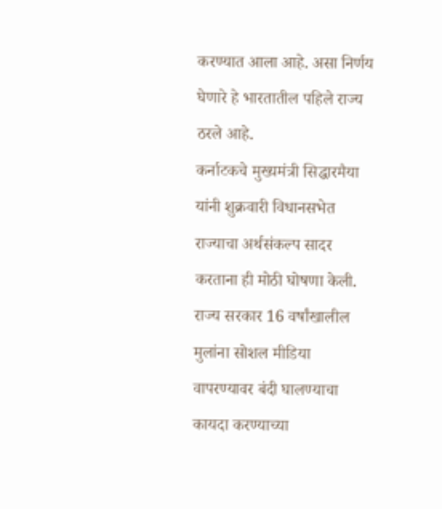करण्यात आला आहे. असा निर्णय घेणारे हे भारतातील पहिले राज्य ठरले आहे.
कर्नाटकचे मुख्यमंत्री सिद्धारमैया यांनी शुक्रवारी विधानसभेत राज्याचा अर्थसंकल्प सादर करताना ही मोठी घोषणा केली. राज्य सरकार 16 वर्षांखालील मुलांना सोशल मीडिया वापरण्यावर बंदी घालण्याचा कायदा करण्याच्या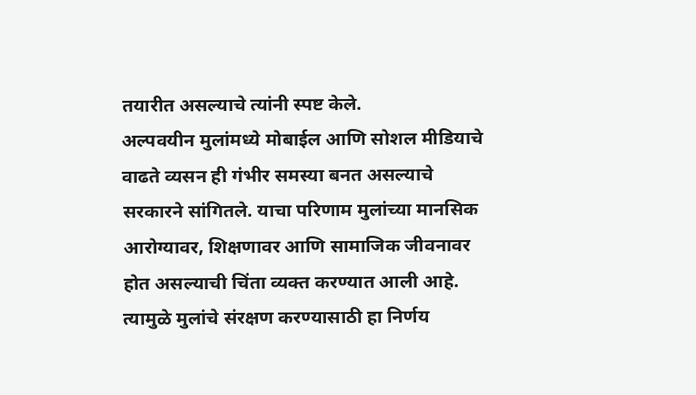तयारीत असल्याचे त्यांनी स्पष्ट केले.
अल्पवयीन मुलांमध्ये मोबाईल आणि सोशल मीडियाचे वाढते व्यसन ही गंभीर समस्या बनत असल्याचे सरकारने सांगितले. याचा परिणाम मुलांच्या मानसिक आरोग्यावर, शिक्षणावर आणि सामाजिक जीवनावर होत असल्याची चिंता व्यक्त करण्यात आली आहे. त्यामुळे मुलांचे संरक्षण करण्यासाठी हा निर्णय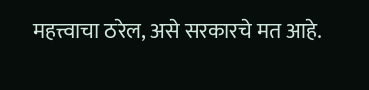महत्त्वाचा ठरेल, असे सरकारचे मत आहे.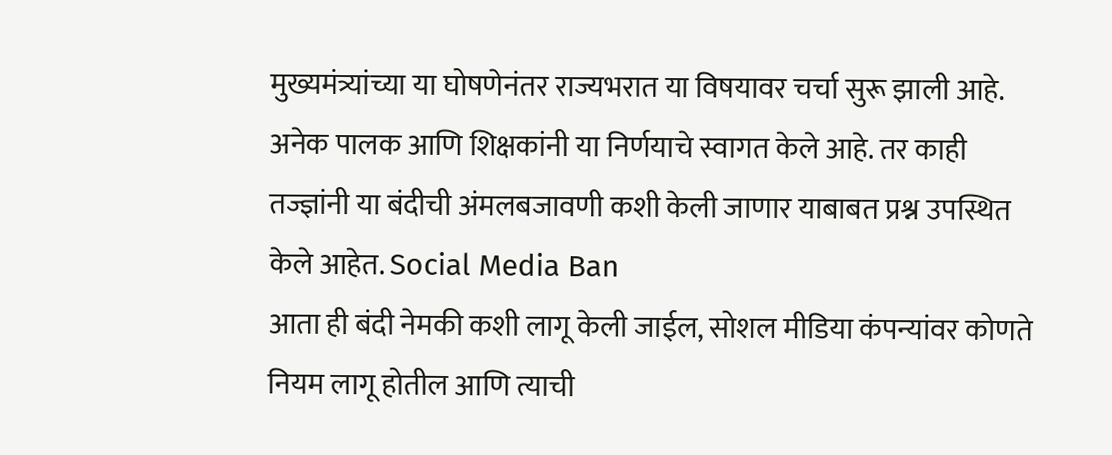मुख्यमंत्र्यांच्या या घोषणेनंतर राज्यभरात या विषयावर चर्चा सुरू झाली आहे. अनेक पालक आणि शिक्षकांनी या निर्णयाचे स्वागत केले आहे. तर काही तज्ज्ञांनी या बंदीची अंमलबजावणी कशी केली जाणार याबाबत प्रश्न उपस्थित केले आहेत. Social Media Ban
आता ही बंदी नेमकी कशी लागू केली जाईल, सोशल मीडिया कंपन्यांवर कोणते नियम लागू होतील आणि त्याची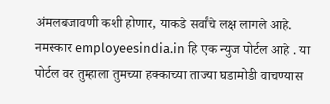अंमलबजावणी कशी होणार, याकडे सर्वांचे लक्ष लागले आहे.
नमस्कार employeesindia.in हि एक न्युज पोर्टल आहे . या पोर्टल वर तुम्हाला तुमच्या हक्काच्या ताज्या घडामोडी वाचण्यास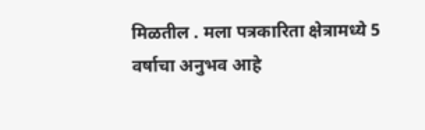मिळतील . मला पत्रकारिता क्षेत्रामध्ये 5 वर्षाचा अनुभव आहे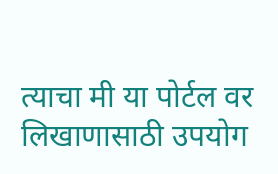त्याचा मी या पोर्टल वर लिखाणासाठी उपयोग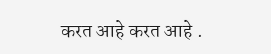करत आहे करत आहे .